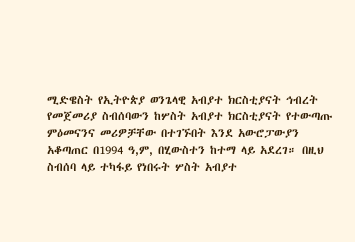ሚድዌስት የኢትዮጵያ ወንጌላዊ አብያተ ክርስቲያናት ኅብረት
የመጀመሪያ ስብሰባውን ከሦስት አብያተ ክርስቲያናት የተውጣጡ ምዕመናንና መሪዎቻቸው በተገኙበት እንደ አውሮፓውያን አቆጣጠር በ1994 ዓ,ም, በሂውስተን ከተማ ላይ አደረገ። በዚህ ስብሰባ ላይ ተካፋይ የነበሩት ሦስት አብያተ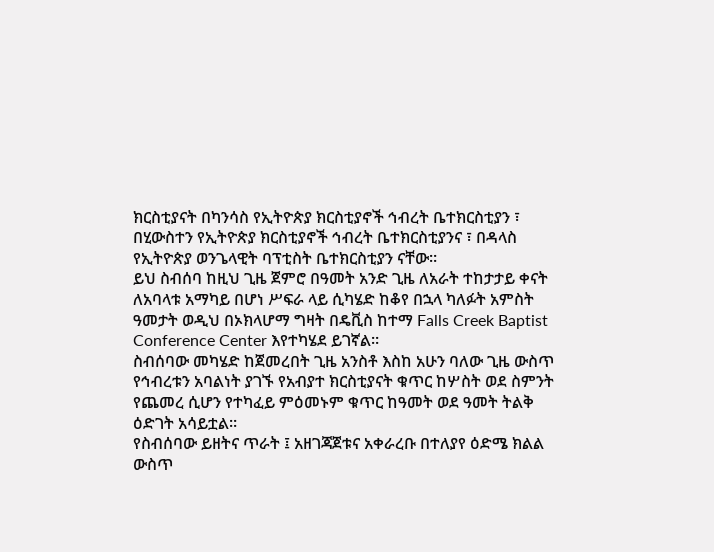ክርስቲያናት በካንሳስ የኢትዮጵያ ክርስቲያኖች ኅብረት ቤተክርስቲያን ፣ በሂውስተን የኢትዮጵያ ክርስቲያኖች ኅብረት ቤተክርስቲያንና ፣ በዳላስ የኢትዮጵያ ወንጌላዊት ባፕቲስት ቤተክርስቲያን ናቸው።
ይህ ስብሰባ ከዚህ ጊዜ ጀምሮ በዓመት አንድ ጊዜ ለአራት ተከታታይ ቀናት ለአባላቱ አማካይ በሆነ ሥፍራ ላይ ሲካሄድ ከቆየ በኋላ ካለፉት አምስት ዓመታት ወዲህ በኦክላሆማ ግዛት በዴቪስ ከተማ Falls Creek Baptist Conference Center እየተካሄደ ይገኛል።
ስብሰባው መካሄድ ከጀመረበት ጊዜ አንስቶ እስከ አሁን ባለው ጊዜ ውስጥ የኅብረቱን አባልነት ያገኙ የአብያተ ክርስቲያናት ቁጥር ከሦስት ወደ ስምንት የጨመረ ሲሆን የተካፈይ ምዕመኑም ቁጥር ከዓመት ወደ ዓመት ትልቅ ዕድገት አሳይቷል።
የስብሰባው ይዘትና ጥራት ፤ አዘገጃጀቱና አቀራረቡ በተለያየ ዕድሜ ክልል ውስጥ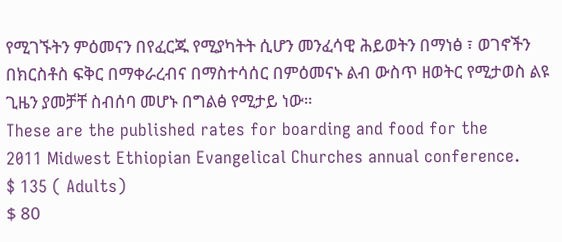የሚገኙትን ምዕመናን በየፈርጁ የሚያካትት ሲሆን መንፈሳዊ ሕይወትን በማነፅ ፣ ወገኖችን በክርስቶስ ፍቅር በማቀራረብና በማስተሳሰር በምዕመናኑ ልብ ውስጥ ዘወትር የሚታወስ ልዩ ጊዜን ያመቻቸ ስብሰባ መሆኑ በግልፅ የሚታይ ነው።
These are the published rates for boarding and food for the
2011 Midwest Ethiopian Evangelical Churches annual conference.
$ 135 ( Adults)
$ 80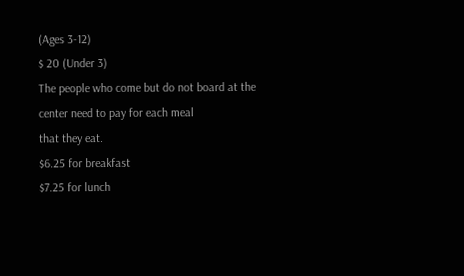(Ages 3-12)
$ 20 (Under 3)
The people who come but do not board at the center need to pay for each meal
that they eat.
$6.25 for breakfast
$7.25 for lunch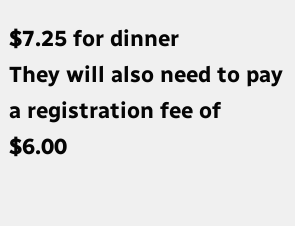$7.25 for dinner
They will also need to pay a registration fee of $6.00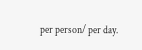per person/ per day.